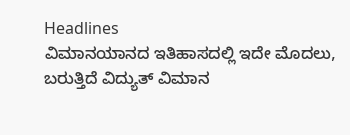Headlines
ವಿಮಾನಯಾನದ ಇತಿಹಾಸದಲ್ಲಿ ಇದೇ ಮೊದಲು, ಬರುತ್ತಿದೆ ವಿದ್ಯುತ್ ವಿಮಾನ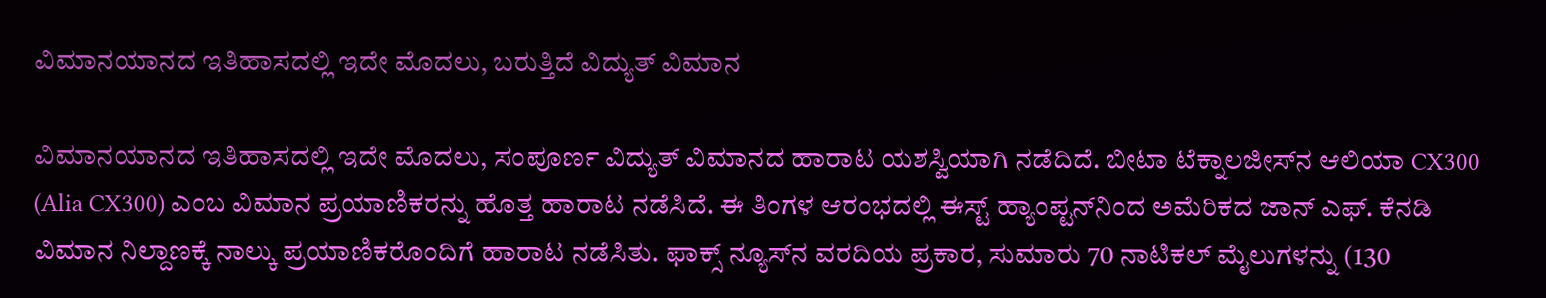ವಿಮಾನಯಾನದ ಇತಿಹಾಸದಲ್ಲಿ ಇದೇ ಮೊದಲು, ಬರುತ್ತಿದೆ ವಿದ್ಯುತ್ ವಿಮಾನ

ವಿಮಾನಯಾನದ ಇತಿಹಾಸದಲ್ಲಿ ಇದೇ ಮೊದಲು, ಸಂಪೂರ್ಣ ವಿದ್ಯುತ್ ವಿಮಾನದ ಹಾರಾಟ ಯಶಸ್ವಿಯಾಗಿ ನಡೆದಿದೆ. ಬೀಟಾ ಟೆಕ್ನಾಲಜೀಸ್‌ನ ಆಲಿಯಾ CX300 (Alia CX300) ಎಂಬ ವಿಮಾನ ಪ್ರಯಾಣಿಕರನ್ನು ಹೊತ್ತ ಹಾರಾಟ ನಡೆಸಿದೆ. ಈ ತಿಂಗಳ ಆರಂಭದಲ್ಲಿ ಈಸ್ಟ್ ಹ್ಯಾಂಪ್ಟನ್‌ನಿಂದ ಅಮೆರಿಕದ ಜಾನ್ ಎಫ್. ಕೆನಡಿ ವಿಮಾನ ನಿಲ್ದಾಣಕ್ಕೆ ನಾಲ್ಕು ಪ್ರಯಾಣಿಕರೊಂದಿಗೆ ಹಾರಾಟ ನಡೆಸಿತು. ಫಾಕ್ಸ್ ನ್ಯೂಸ್‌ನ ವರದಿಯ ಪ್ರಕಾರ, ಸುಮಾರು 70 ನಾಟಿಕಲ್ ಮೈಲುಗಳನ್ನು (130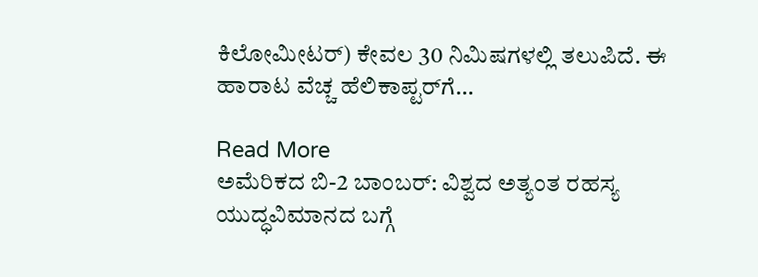ಕಿಲೋಮೀಟರ್) ಕೇವಲ 30 ನಿಮಿಷಗಳಲ್ಲಿ ತಲುಪಿದೆ. ಈ ಹಾರಾಟ ವೆಚ್ಚ ಹೆಲಿಕಾಪ್ಟರ್‌ಗೆ…

Read More
ಅಮೆರಿಕದ ಬಿ-2 ಬಾಂಬರ್: ವಿಶ್ವದ ಅತ್ಯಂತ ರಹಸ್ಯ ಯುದ್ಧವಿಮಾನದ ಬಗ್ಗೆ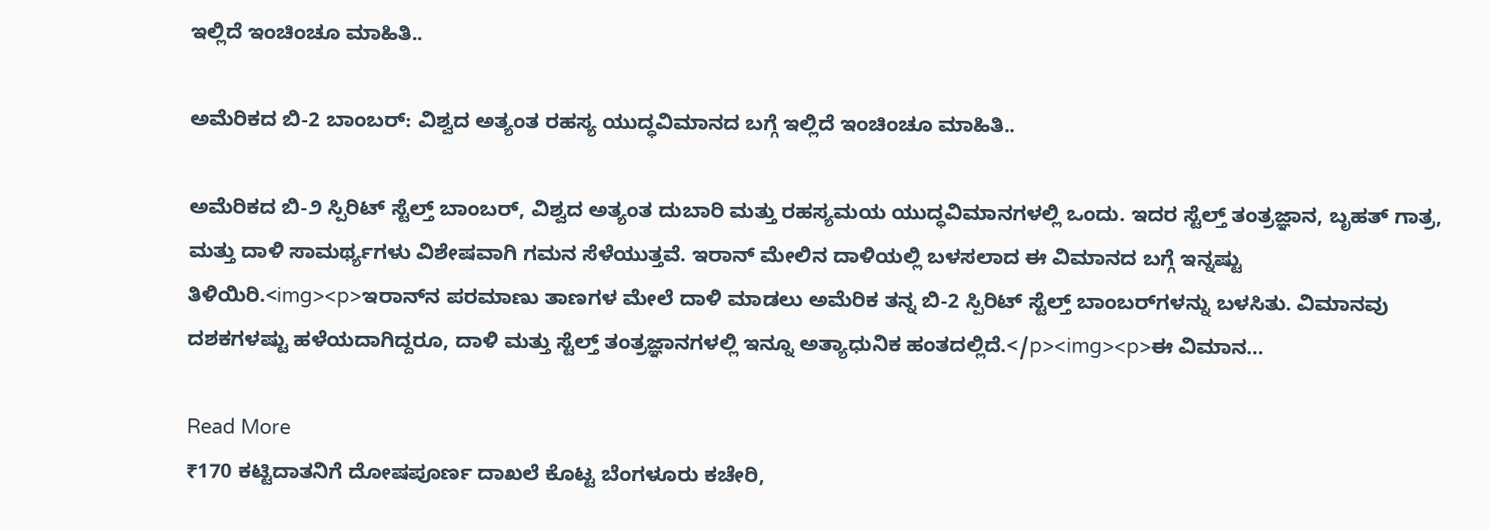ಇಲ್ಲಿದೆ ಇಂಚಿಂಚೂ ಮಾಹಿತಿ..

ಅಮೆರಿಕದ ಬಿ-2 ಬಾಂಬರ್: ವಿಶ್ವದ ಅತ್ಯಂತ ರಹಸ್ಯ ಯುದ್ಧವಿಮಾನದ ಬಗ್ಗೆ ಇಲ್ಲಿದೆ ಇಂಚಿಂಚೂ ಮಾಹಿತಿ..

ಅಮೆರಿಕದ ಬಿ-೨ ಸ್ಪಿರಿಟ್ ಸ್ಟೆಲ್ತ್ ಬಾಂಬರ್, ವಿಶ್ವದ ಅತ್ಯಂತ ದುಬಾರಿ ಮತ್ತು ರಹಸ್ಯಮಯ ಯುದ್ಧವಿಮಾನಗಳಲ್ಲಿ ಒಂದು. ಇದರ ಸ್ಟೆಲ್ತ್ ತಂತ್ರಜ್ಞಾನ, ಬೃಹತ್ ಗಾತ್ರ, ಮತ್ತು ದಾಳಿ ಸಾಮರ್ಥ್ಯಗಳು ವಿಶೇಷವಾಗಿ ಗಮನ ಸೆಳೆಯುತ್ತವೆ. ಇರಾನ್ ಮೇಲಿನ ದಾಳಿಯಲ್ಲಿ ಬಳಸಲಾದ ಈ ವಿಮಾನದ ಬಗ್ಗೆ ಇನ್ನಷ್ಟು ತಿಳಿಯಿರಿ.<img><p>ಇರಾನ್‌ನ ಪರಮಾಣು ತಾಣಗಳ ಮೇಲೆ ದಾಳಿ ಮಾಡಲು ಅಮೆರಿಕ ತನ್ನ ಬಿ-2 ಸ್ಪಿರಿಟ್ ಸ್ಟೆಲ್ತ್ ಬಾಂಬರ್‌ಗಳನ್ನು ಬಳಸಿತು. ವಿಮಾನವು ದಶಕಗಳಷ್ಟು ಹಳೆಯದಾಗಿದ್ದರೂ, ದಾಳಿ ಮತ್ತು ಸ್ಟೆಲ್ತ್ ತಂತ್ರಜ್ಞಾನಗಳಲ್ಲಿ ಇನ್ನೂ ಅತ್ಯಾಧುನಿಕ ಹಂತದಲ್ಲಿದೆ.</p><img><p>ಈ ವಿಮಾನ…

Read More
₹170 ಕಟ್ಟಿದಾತನಿಗೆ ದೋಷಪೂರ್ಣ ದಾಖಲೆ ಕೊಟ್ಟ ಬೆಂಗಳೂರು ಕಚೇರಿ,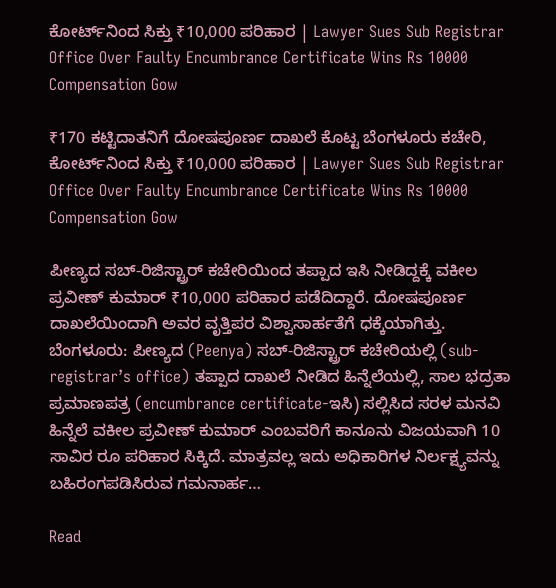ಕೋರ್ಟ್‌ನಿಂದ ಸಿಕ್ತು ₹10,000 ಪರಿಹಾರ | Lawyer Sues Sub Registrar Office Over Faulty Encumbrance Certificate Wins Rs 10000 Compensation Gow

₹170 ಕಟ್ಟಿದಾತನಿಗೆ ದೋಷಪೂರ್ಣ ದಾಖಲೆ ಕೊಟ್ಟ ಬೆಂಗಳೂರು ಕಚೇರಿ, ಕೋರ್ಟ್‌ನಿಂದ ಸಿಕ್ತು ₹10,000 ಪರಿಹಾರ | Lawyer Sues Sub Registrar Office Over Faulty Encumbrance Certificate Wins Rs 10000 Compensation Gow

ಪೀಣ್ಯದ ಸಬ್-ರಿಜಿಸ್ಟ್ರಾರ್ ಕಚೇರಿಯಿಂದ ತಪ್ಪಾದ ಇಸಿ ನೀಡಿದ್ದಕ್ಕೆ ವಕೀಲ ಪ್ರವೀಣ್ ಕುಮಾರ್ ₹10,000 ಪರಿಹಾರ ಪಡೆದಿದ್ದಾರೆ. ದೋಷಪೂರ್ಣ ದಾಖಲೆಯಿಂದಾಗಿ ಅವರ ವೃತ್ತಿಪರ ವಿಶ್ವಾಸಾರ್ಹತೆಗೆ ಧಕ್ಕೆಯಾಗಿತ್ತು. ಬೆಂಗಳೂರು: ಪೀಣ್ಯದ (Peenya) ಸಬ್-ರಿಜಿಸ್ಟ್ರಾರ್ ಕಚೇರಿಯಲ್ಲಿ (sub-registrar’s office) ತಪ್ಪಾದ ದಾಖಲೆ ನೀಡಿದ ಹಿನ್ನೆಲೆಯಲ್ಲಿ, ಸಾಲ ಭದ್ರತಾ ಪ್ರಮಾಣಪತ್ರ (encumbrance certificate-ಇಸಿ) ಸಲ್ಲಿಸಿದ ಸರಳ ಮನವಿ ಹಿನ್ನೆಲೆ ವಕೀಲ ಪ್ರವೀಣ್ ಕುಮಾರ್ ಎಂಬವರಿಗೆ ಕಾನೂನು ವಿಜಯವಾಗಿ 10 ಸಾವಿರ ರೂ ಪರಿಹಾರ ಸಿಕ್ಕಿದೆ. ಮಾತ್ರವಲ್ಲ ಇದು ಅಧಿಕಾರಿಗಳ ನಿರ್ಲಕ್ಷ್ಯವನ್ನು ಬಹಿರಂಗಪಡಿಸಿರುವ ಗಮನಾರ್ಹ…

Read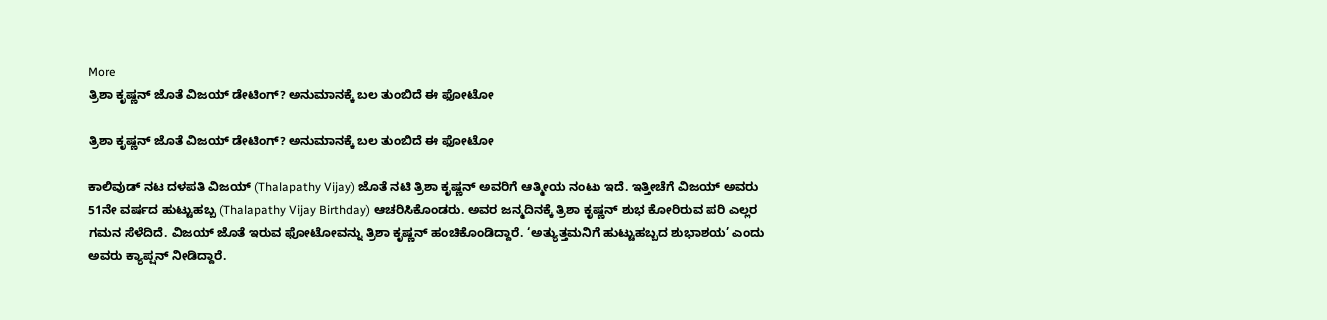More
ತ್ರಿಶಾ ಕೃಷ್ಣನ್ ಜೊತೆ ವಿಜಯ್ ಡೇಟಿಂಗ್? ಅನುಮಾನಕ್ಕೆ ಬಲ ತುಂಬಿದೆ ಈ ಫೋಟೋ

ತ್ರಿಶಾ ಕೃಷ್ಣನ್ ಜೊತೆ ವಿಜಯ್ ಡೇಟಿಂಗ್? ಅನುಮಾನಕ್ಕೆ ಬಲ ತುಂಬಿದೆ ಈ ಫೋಟೋ

ಕಾಲಿವುಡ್ ನಟ ದಳಪತಿ ವಿಜಯ್ (Thalapathy Vijay) ಜೊತೆ ನಟಿ ತ್ರಿಶಾ ಕೃಷ್ಣನ್ ಅವರಿಗೆ ಆತ್ಮೀಯ ನಂಟು ಇದೆ. ಇತ್ತೀಚೆಗೆ ವಿಜಯ್ ಅವರು 51ನೇ ವರ್ಷದ ಹುಟ್ಟುಹಬ್ಬ (Thalapathy Vijay Birthday) ಆಚರಿಸಿಕೊಂಡರು. ಅವರ ಜನ್ಮದಿನಕ್ಕೆ ತ್ರಿಶಾ ಕೃಷ್ಣನ್ ಶುಭ ಕೋರಿರುವ ಪರಿ ಎಲ್ಲರ ಗಮನ ಸೆಳೆದಿದೆ. ವಿಜಯ್ ಜೊತೆ ಇರುವ ಫೋಟೋವನ್ನು ತ್ರಿಶಾ ಕೃಷ್ಣನ್ ಹಂಚಿಕೊಂಡಿದ್ದಾರೆ. ‘ಅತ್ಯುತ್ತಮನಿಗೆ ಹುಟ್ಟುಹಬ್ಬದ ಶುಭಾಶಯ’ ಎಂದು ಅವರು ಕ್ಯಾಪ್ಷನ್ ನೀಡಿದ್ದಾರೆ.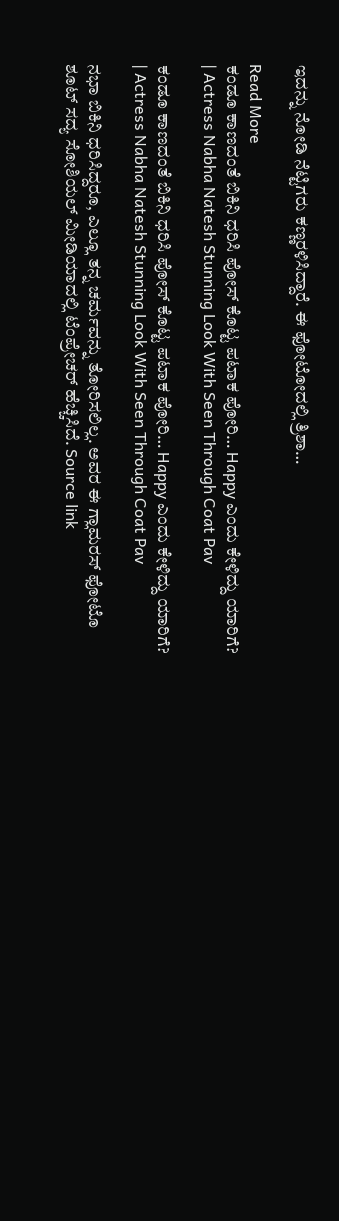ಇದನ್ನು ನೋಡಿ ನೆಟ್ಟಿಗರು ಕಣ್ಣರಳಿಸಿದ್ದಾರೆ. ಈ ಫೋಟೋದಲ್ಲಿ ತ್ರಿಶಾ…

Read More
ಕಂಡೂ ಕಾಣದಂತೆ ಬಿಕಿನಿ ಧರಿಸಿ ಪೋಸ್ ಕೊಟ್ಟ ಪಟಾಕ ಪೋರಿ… Happy ಎಂದು ಕೇಳಿದ್ದು ಯಾರಿಗೆ? | Actress Nabha Natesh Stunning Look With Seen Through Coat Pav

ಕಂಡೂ ಕಾಣದಂತೆ ಬಿಕಿನಿ ಧರಿಸಿ ಪೋಸ್ ಕೊಟ್ಟ ಪಟಾಕ ಪೋರಿ… Happy ಎಂದು ಕೇಳಿದ್ದು ಯಾರಿಗೆ? | Actress Nabha Natesh Stunning Look With Seen Through Coat Pav

ನಭಾ ಬಿಕಿನಿ ಧರಿಸಿದ್ದರೂ, ಎಲ್ಲೂ ತನ್ನ ಚರ್ಮವನ್ನು ತೋರಿಸಲಿಲ್ಲ. ಅವರ ಈ ಗ್ಲಾಮರಸ್ ಫೋಟೊ ಶೂಟ್ ಸದ್ಯ ಸೋಶಿಯಲ್ ಮೀಡಿಯಾದಲ್ಲಿ ಟೆಂಪ್ರೇಚರ್ ಹೆಚ್ಚಿಸಿದೆ. Source link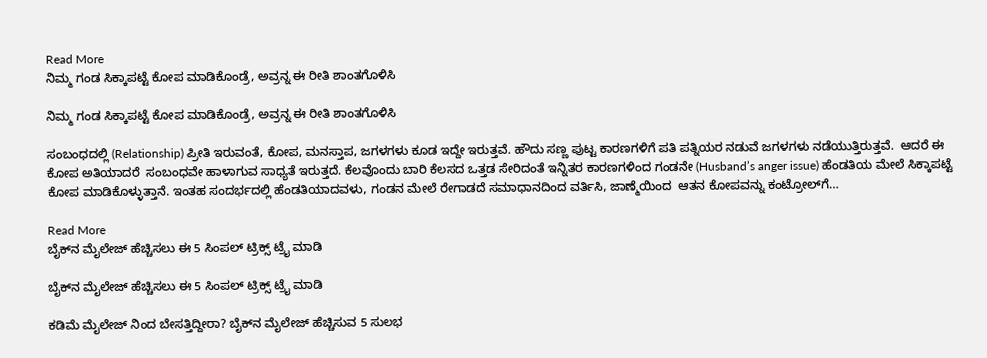Read More
ನಿಮ್ಮ ಗಂಡ ಸಿಕ್ಕಾಪಟ್ಟೆ ಕೋಪ ಮಾಡಿಕೊಂಡ್ರೆ, ಅವ್ರನ್ನ ಈ ರೀತಿ ಶಾಂತಗೊಳಿಸಿ

ನಿಮ್ಮ ಗಂಡ ಸಿಕ್ಕಾಪಟ್ಟೆ ಕೋಪ ಮಾಡಿಕೊಂಡ್ರೆ, ಅವ್ರನ್ನ ಈ ರೀತಿ ಶಾಂತಗೊಳಿಸಿ

ಸಂಬಂಧದಲ್ಲಿ (Relationship) ಪ್ರೀತಿ ಇರುವಂತೆ, ಕೋಪ, ಮನಸ್ತಾಪ, ಜಗಳಗಳು ಕೂಡ ಇದ್ದೇ ಇರುತ್ತವೆ. ಹೌದು ಸಣ್ಣ ಪುಟ್ಟ ಕಾರಣಗಳಿಗೆ ಪತಿ ಪತ್ನಿಯರ ನಡುವೆ ಜಗಳಗಳು ನಡೆಯುತ್ತಿರುತ್ತವೆ.  ಆದರೆ ಈ ಕೋಪ ಅತಿಯಾದರೆ  ಸಂಬಂಧವೇ ಹಾಳಾಗುವ ಸಾಧ್ಯತೆ ಇರುತ್ತದೆ. ಕೆಲವೊಂದು ಬಾರಿ ಕೆಲಸದ ಒತ್ತಡ ಸೇರಿದಂತೆ ಇನ್ನಿತರ ಕಾರಣಗಳಿಂದ ಗಂಡನೇ (Husband’s anger issue) ಹೆಂಡತಿಯ ಮೇಲೆ ಸಿಕ್ಕಾಪಟ್ಟೆ ಕೋಪ ಮಾಡಿಕೊಳ್ಳುತ್ತಾನೆ. ಇಂತಹ ಸಂದರ್ಭದಲ್ಲಿ ಹೆಂಡತಿಯಾದವಳು, ಗಂಡನ ಮೇಲೆ ರೇಗಾಡದೆ ಸಮಾಧಾನದಿಂದ ವರ್ತಿಸಿ, ಜಾಣ್ಮೆಯಿಂದ  ಆತನ ಕೋಪವನ್ನು ಕಂಟ್ರೋಲ್‌ಗೆ…

Read More
ಬೈಕ್‌ನ ಮೈಲೇಜ್ ಹೆಚ್ಚಿಸಲು ಈ 5 ಸಿಂಪಲ್ ಟ್ರಿಕ್ಸ್ ಟ್ರೈ ಮಾಡಿ

ಬೈಕ್‌ನ ಮೈಲೇಜ್ ಹೆಚ್ಚಿಸಲು ಈ 5 ಸಿಂಪಲ್ ಟ್ರಿಕ್ಸ್ ಟ್ರೈ ಮಾಡಿ

ಕಡಿಮೆ ಮೈಲೇಜ್ ನಿಂದ ಬೇಸತ್ತಿದ್ದೀರಾ? ಬೈಕ್‌ನ ಮೈಲೇಜ್ ಹೆಚ್ಚಿಸುವ 5 ಸುಲಭ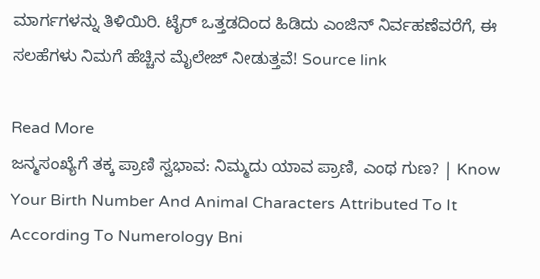ಮಾರ್ಗಗಳನ್ನು ತಿಳಿಯಿರಿ. ಟೈರ್ ಒತ್ತಡದಿಂದ ಹಿಡಿದು ಎಂಜಿನ್ ನಿರ್ವಹಣೆವರೆಗೆ, ಈ ಸಲಹೆಗಳು ನಿಮಗೆ ಹೆಚ್ಚಿನ ಮೈಲೇಜ್ ನೀಡುತ್ತವೆ! Source link

Read More
ಜನ್ಮಸಂಖ್ಯೆಗೆ ತಕ್ಕ ಪ್ರಾಣಿ ಸ್ವಭಾವ: ನಿಮ್ಮದು ಯಾವ ಪ್ರಾಣಿ, ಎಂಥ ಗುಣ? | Know Your Birth Number And Animal Characters Attributed To It According To Numerology Bni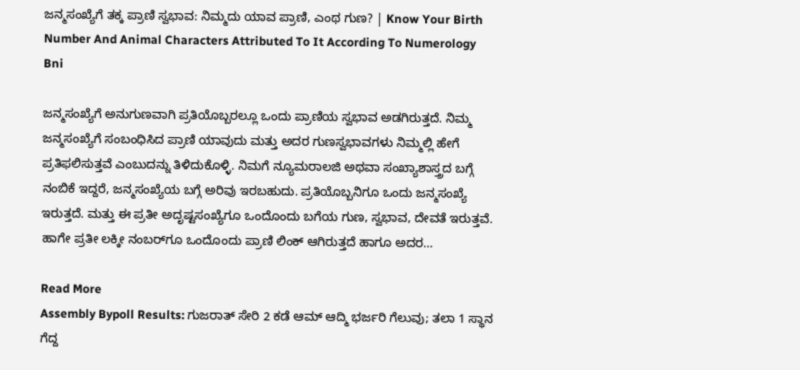ಜನ್ಮಸಂಖ್ಯೆಗೆ ತಕ್ಕ ಪ್ರಾಣಿ ಸ್ವಭಾವ: ನಿಮ್ಮದು ಯಾವ ಪ್ರಾಣಿ, ಎಂಥ ಗುಣ? | Know Your Birth Number And Animal Characters Attributed To It According To Numerology Bni

ಜನ್ಮಸಂಖ್ಯೆಗೆ ಅನುಗುಣವಾಗಿ ಪ್ರತಿಯೊಬ್ಬರಲ್ಲೂ ಒಂದು ಪ್ರಾಣಿಯ ಸ್ವಭಾವ ಅಡಗಿರುತ್ತದೆ. ನಿಮ್ಮ ಜನ್ಮಸಂಖ್ಯೆಗೆ ಸಂಬಂಧಿಸಿದ ಪ್ರಾಣಿ ಯಾವುದು ಮತ್ತು ಅದರ ಗುಣಸ್ವಭಾವಗಳು ನಿಮ್ಮಲ್ಲಿ ಹೇಗೆ ಪ್ರತಿಫಲಿಸುತ್ತವೆ ಎಂಬುದನ್ನು ತಿಳಿದುಕೊಳ್ಳಿ. ನಿಮಗೆ ನ್ಯೂಮರಾಲಜಿ ಅಥವಾ ಸಂಖ್ಯಾಶಾಸ್ತ್ರದ ಬಗ್ಗೆ ನಂಬಿಕೆ ಇದ್ದರೆ, ಜನ್ಮಸಂಖ್ಯೆಯ ಬಗ್ಗೆ ಅರಿವು ಇರಬಹುದು. ಪ್ರತಿಯೊಬ್ಬನಿಗೂ ಒಂದು ಜನ್ಮಸಂಖ್ಯೆ ಇರುತ್ತದೆ. ಮತ್ತು ಈ ಪ್ರತೀ ಅದೃಷ್ಟಸಂಖ್ಯೆಗೂ ಒಂದೊಂದು ಬಗೆಯ ಗುಣ, ಸ್ವಭಾವ, ದೇವತೆ ಇರುತ್ತವೆ. ಹಾಗೇ ಪ್ರತೀ ಲಕ್ಕೀ ನಂಬರ್‌ಗೂ ಒಂದೊಂದು ಪ್ರಾಣಿ ಲಿಂಕ್‌ ಆಗಿರುತ್ತದೆ ಹಾಗೂ ಅದರ…

Read More
Assembly Bypoll Results: ಗುಜರಾತ್ ಸೇರಿ 2 ಕಡೆ ಆಮ್ ಆದ್ಮಿ ಭರ್ಜರಿ ಗೆಲುವು; ತಲಾ 1 ಸ್ಥಾನ ಗೆದ್ದ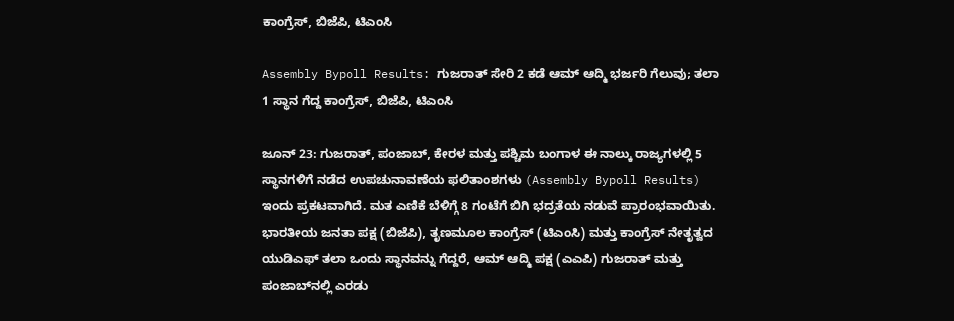ಕಾಂಗ್ರೆಸ್, ಬಿಜೆಪಿ, ಟಿಎಂಸಿ

Assembly Bypoll Results: ಗುಜರಾತ್ ಸೇರಿ 2 ಕಡೆ ಆಮ್ ಆದ್ಮಿ ಭರ್ಜರಿ ಗೆಲುವು; ತಲಾ 1 ಸ್ಥಾನ ಗೆದ್ದ ಕಾಂಗ್ರೆಸ್, ಬಿಜೆಪಿ, ಟಿಎಂಸಿ

ಜೂನ್ 23: ಗುಜರಾತ್, ಪಂಜಾಬ್, ಕೇರಳ ಮತ್ತು ಪಶ್ಚಿಮ ಬಂಗಾಳ ಈ ನಾಲ್ಕು ರಾಜ್ಯಗಳಲ್ಲಿ 5 ಸ್ಥಾನಗಳಿಗೆ ನಡೆದ ಉಪಚುನಾವಣೆಯ ಫಲಿತಾಂಶಗಳು (Assembly Bypoll Results) ಇಂದು ಪ್ರಕಟವಾಗಿದೆ. ಮತ ಎಣಿಕೆ ಬೆಳಿಗ್ಗೆ 8 ಗಂಟೆಗೆ ಬಿಗಿ ಭದ್ರತೆಯ ನಡುವೆ ಪ್ರಾರಂಭವಾಯಿತು. ಭಾರತೀಯ ಜನತಾ ಪಕ್ಷ (ಬಿಜೆಪಿ), ತೃಣಮೂಲ ಕಾಂಗ್ರೆಸ್ (ಟಿಎಂಸಿ) ಮತ್ತು ಕಾಂಗ್ರೆಸ್ ನೇತೃತ್ವದ ಯುಡಿಎಫ್ ತಲಾ ಒಂದು ಸ್ಥಾನವನ್ನು ಗೆದ್ದರೆ, ಆಮ್ ಆದ್ಮಿ ಪಕ್ಷ (ಎಎಪಿ) ಗುಜರಾತ್ ಮತ್ತು ಪಂಜಾಬ್‌ನಲ್ಲಿ ಎರಡು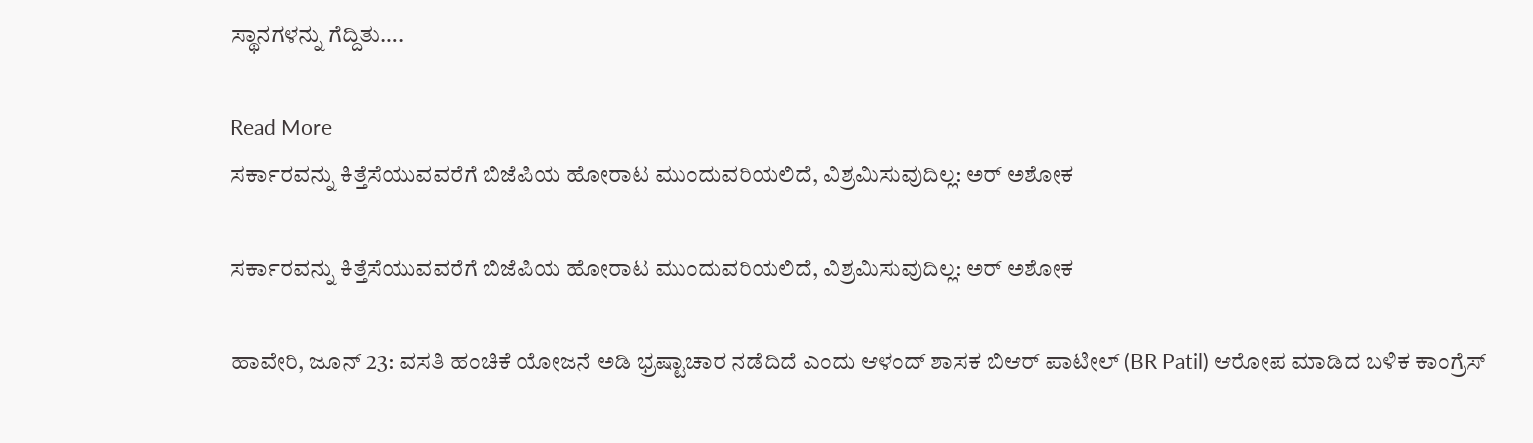ಸ್ಥಾನಗಳನ್ನು ಗೆದ್ದಿತು….

Read More
ಸರ್ಕಾರವನ್ನು ಕಿತ್ತೆಸೆಯುವವರೆಗೆ ಬಿಜೆಪಿಯ ಹೋರಾಟ ಮುಂದುವರಿಯಲಿದೆ, ವಿಶ್ರಮಿಸುವುದಿಲ್ಲ: ಅರ್ ಅಶೋಕ

ಸರ್ಕಾರವನ್ನು ಕಿತ್ತೆಸೆಯುವವರೆಗೆ ಬಿಜೆಪಿಯ ಹೋರಾಟ ಮುಂದುವರಿಯಲಿದೆ, ವಿಶ್ರಮಿಸುವುದಿಲ್ಲ: ಅರ್ ಅಶೋಕ

ಹಾವೇರಿ, ಜೂನ್ 23: ವಸತಿ ಹಂಚಿಕೆ ಯೋಜನೆ ಅಡಿ ಭ್ರಷ್ಟಾಚಾರ ನಡೆದಿದೆ ಎಂದು ಆಳಂದ್ ಶಾಸಕ ಬಿಆರ್ ಪಾಟೀಲ್ (BR Patil) ಆರೋಪ ಮಾಡಿದ ಬಳಿಕ ಕಾಂಗ್ರೆಸ್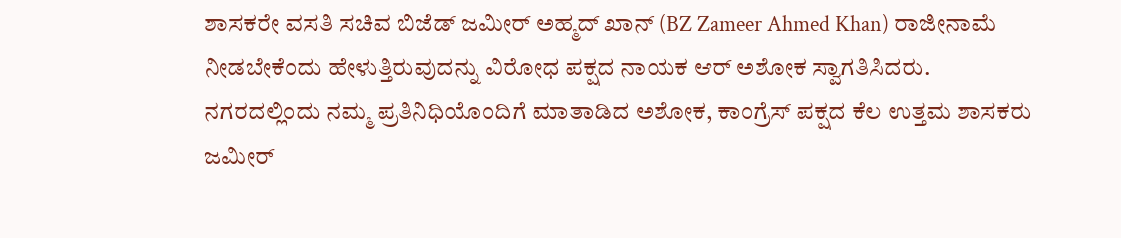ಶಾಸಕರೇ ವಸತಿ ಸಚಿವ ಬಿಜೆಡ್ ಜಮೀರ್ ಅಹ್ಮದ್ ಖಾನ್ (BZ Zameer Ahmed Khan) ರಾಜೀನಾಮೆ ನೀಡಬೇಕೆಂದು ಹೇಳುತ್ತಿರುವುದನ್ನು ವಿರೋಧ ಪಕ್ಷದ ನಾಯಕ ಆರ್ ಅಶೋಕ ಸ್ವಾಗತಿಸಿದರು. ನಗರದಲ್ಲಿಂದು ನಮ್ಮ ಪ್ರತಿನಿಧಿಯೊಂದಿಗೆ ಮಾತಾಡಿದ ಅಶೋಕ, ಕಾಂಗ್ರೆಸ್ ಪಕ್ಷದ ಕೆಲ ಉತ್ತಮ ಶಾಸಕರು ಜಮೀರ್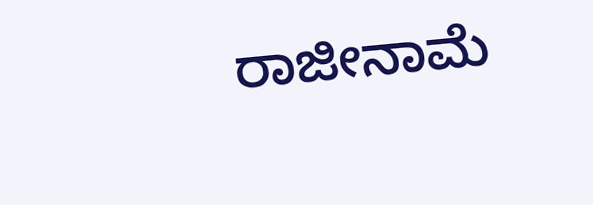ರಾಜೀನಾಮೆ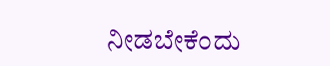ನೀಡಬೇಕೆಂದು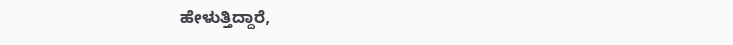ಹೇಳುತ್ತಿದ್ದಾರೆ,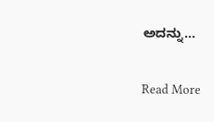ಅದನ್ನು…

Read More